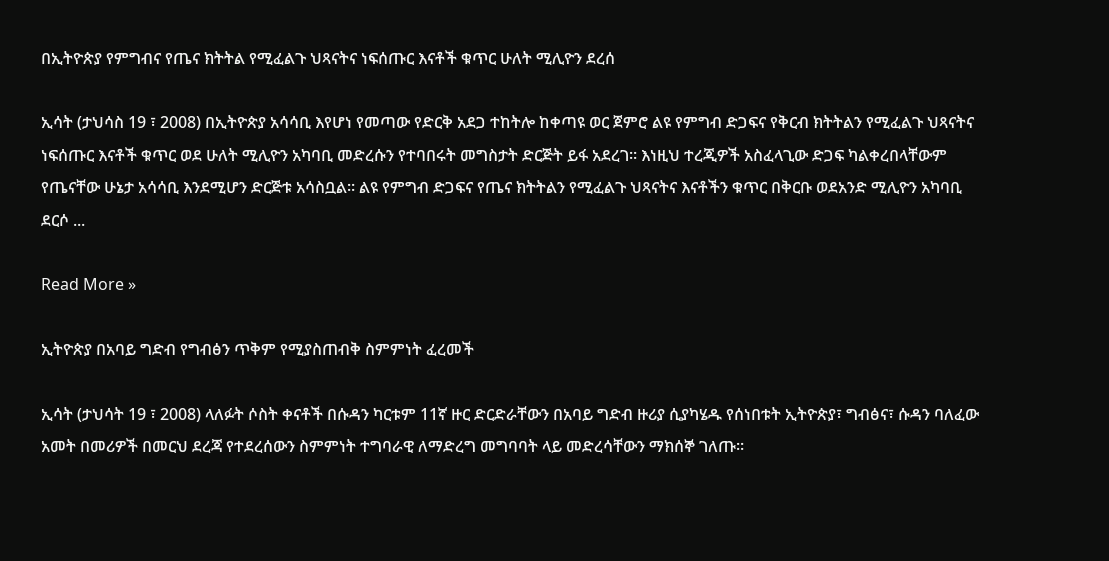በኢትዮጵያ የምግብና የጤና ክትትል የሚፈልጉ ህጻናትና ነፍሰጡር እናቶች ቁጥር ሁለት ሚሊዮን ደረሰ

ኢሳት (ታህሳስ 19 ፣ 2008) በኢትዮጵያ አሳሳቢ እየሆነ የመጣው የድርቅ አደጋ ተከትሎ ከቀጣዩ ወር ጀምሮ ልዩ የምግብ ድጋፍና የቅርብ ክትትልን የሚፈልጉ ህጻናትና ነፍሰጡር እናቶች ቁጥር ወደ ሁለት ሚሊዮን አካባቢ መድረሱን የተባበሩት መግስታት ድርጅት ይፋ አደረገ። እነዚህ ተረጂዎች አስፈላጊው ድጋፍ ካልቀረበላቸውም የጤናቸው ሁኔታ አሳሳቢ እንደሚሆን ድርጅቱ አሳስቧል። ልዩ የምግብ ድጋፍና የጤና ክትትልን የሚፈልጉ ህጻናትና እናቶችን ቁጥር በቅርቡ ወደአንድ ሚሊዮን አካባቢ ደርሶ ...

Read More »

ኢትዮጵያ በአባይ ግድብ የግብፅን ጥቅም የሚያስጠብቅ ስምምነት ፈረመች

ኢሳት (ታህሳት 19 ፣ 2008) ላለፉት ሶስት ቀናቶች በሱዳን ካርቱም 11ኛ ዙር ድርድራቸውን በአባይ ግድብ ዙሪያ ሲያካሄዱ የሰነበቱት ኢትዮጵያ፣ ግብፅና፣ ሱዳን ባለፈው አመት በመሪዎች በመርህ ደረጃ የተደረሰውን ስምምነት ተግባራዊ ለማድረግ መግባባት ላይ መድረሳቸውን ማክሰኞ ገለጡ።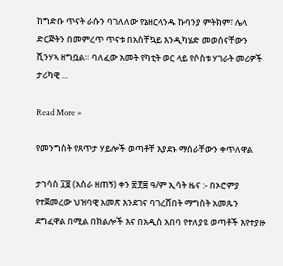ከግድቡ ጥናት ራሱን ባገለለው የኔዘርላንዱ ኩባንያ ምትክም፣ ሌላ ድርጅትን በመምረጥ ጥናቱ በአስቸኳይ እንዲካሄድ መወሰናቸውን ሺንሃኣ ዘግቧል። ባለፈው አመት የካቲት ወር ላይ የሶስቱ ሃገራት መሪዎች ታሪካዊ ...

Read More »

የመንግስት የጸጥታ ሃይሎች ወጣቶቸ እያደኑ ማሰራቸውን ቀጥለዋል

ታኀሳስ ፲፱ (አስራ ዘጠኝ) ቀን ፳፻፰ ዓ/ም ኢሳት ዜና :- በኦሮምያ የተጀመረው ህዝባዊ አመጽ እንደገና ባገረሸበት ማግስት አመጹን ደግፈዋል በሚል በክልሎች እና በአዲስ አበባ የተለያዩ ወጣቶች እየተያዙ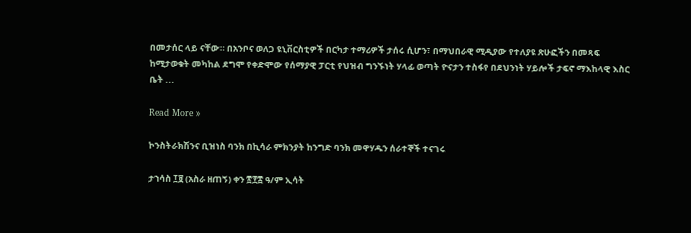በመታሰር ላይ ናቸው። በአንቦና ወለጋ ዩኒቨርስቲዎች በርካታ ተማሪዎች ታሰሩ ሲሆን፣ በማህበራዊ ሚዲያው የተለያዩ ጽሁፎችን በመጻፍ ከሚታወቁት መካከል ደግሞ የቀድሞው የሰማያዊ ፓርቲ የህዝብ ግንኙነት ሃላፊ ወጣት ዮናታን ተስፋየ በደህንነት ሃይሎች ታፍኖ ማእከላዊ እስር ቤት ...

Read More »

ኮንስትራክሽንና ቢዝነስ ባንክ በኪሳራ ምክንያት ከንግድ ባንክ መዋሃዱን ሰራተኞች ተናገሩ

ታኀሳስ ፲፱ (አስራ ዘጠኝ) ቀን ፳፻፰ ዓ/ም ኢሳት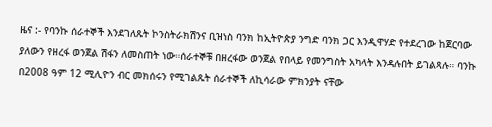ዜና :- የባንኩ ሰራተኞች እንደገለጹት ኮንስትራክሽንና ቢዝነስ ባንክ ከኢትዮጵያ ንግድ ባንክ ጋር እንዲዋሃድ የተደረገው ከጀርባው ያለውን የዘረፋ ወንጀል ሽፋን ለመስጠት ነው።ሰራተኞቹ በዘረፋው ወንጀል የበላይ የመንግስት አካላት እንዳሉበት ይገልጻሉ። ባንኩ በ2008 ዓም 12 ሚሊዮን ብር መክሰሩን የሚገልጹት ሰራተኞች ለኪሳራው ምክንያት ናቸው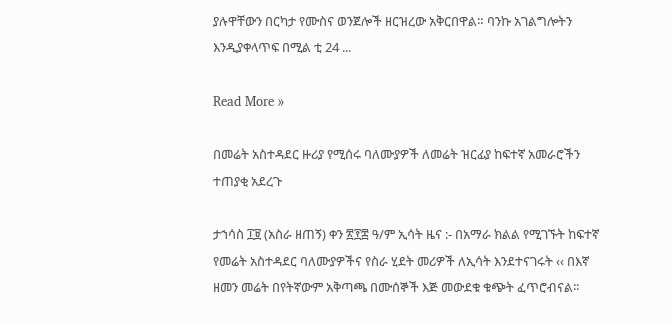ያሉዋቸውን በርካታ የሙስና ወንጀሎች ዘርዝረው አቅርበዋል። ባንኩ አገልግሎትን እንዲያቀላጥፍ በሚል ቲ 24 ...

Read More »

በመሬት አስተዳደር ዙሪያ የሚሰሩ ባለሙያዎች ለመሬት ዝርፊያ ከፍተኛ አመራሮችን ተጠያቂ አደረጉ

ታኀሳስ ፲፱ (አስራ ዘጠኝ) ቀን ፳፻፰ ዓ/ም ኢሳት ዜና :- በአማራ ክልል የሚገኙት ከፍተኛ የመሬት አስተዳደር ባለሙያዎችና የስራ ሂደት መሪዎች ለኢሳት እንደተናገሩት ‹‹ በእኛ ዘመን መሬት በየትኛውም አቅጣጫ በሙሰኞች እጅ መውደቁ ቁጭት ፈጥሮብናል፡፡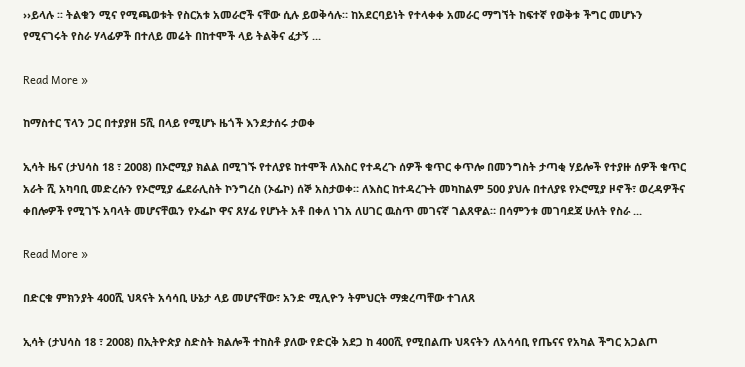››ይላሉ ፡፡ ትልቁን ሚና የሚጫወቱት የስርአቱ አመራሮች ናቸው ሲሉ ይወቅሳሉ። ከአደርባይነት የተላቀቀ አመራር ማግኘት ከፍተኛ የወቅቱ ችግር መሆኑን የሚናገሩት የስራ ሃላፊዎች በተለይ መሬት በከተሞች ላይ ትልቅና ፈታኝ ...

Read More »

ከማስተር ፕላን ጋር በተያያዘ 5ሺ በላይ የሚሆኑ ዜጎች እንደታሰሩ ታወቀ

ኢሳት ዜና (ታህሳስ 18 ፣ 2008) በኦሮሚያ ክልል በሚገኙ የተለያዩ ከተሞች ለእስር የተዳረጉ ሰዎች ቁጥር ቀጥሎ በመንግስት ታጣቂ ሃይሎች የተያዙ ሰዎች ቁጥር አራት ሺ አካባቢ መድረሱን የኦሮሚያ ፌደራሊስት ኮንግረስ (ኦፌኮ) ሰኞ አስታወቀ። ለእስር ከተዳረጉት መካከልም 500 ያህሉ በተለያዩ የኦሮሚያ ዞኖች፣ ወረዳዎችና ቀበሎዎች የሚገኙ አባላት መሆናቸዉን የኦፌኮ ዋና ጸሃፊ የሆኑት አቶ በቀለ ነገአ ለሀገር ዉስጥ መገናኛ ገልጸዋል። በሳምንቱ መገባደጃ ሁለት የስራ ...

Read More »

በድርቁ ምክንያት 400ሺ ህጻናት አሳሳቢ ሁኔታ ላይ መሆናቸው፣ አንድ ሚሊዮን ትምህርት ማቋረጣቸው ተገለጸ

ኢሳት (ታህሳስ 18 ፣ 2008) በኢትዮጵያ ስድስት ክልሎች ተከስቶ ያለው የድርቅ አደጋ ከ 400ሺ የሚበልጡ ህጻናትን ለአሳሳቢ የጤናና የአካል ችግር አጋልጦ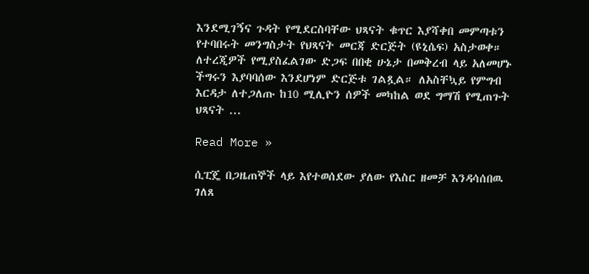እንደሚገኝና ጉዳት የሚደርስባቸው ህጻናት ቁጥር እያሻቀበ መምጣቱን የተባበሩት መንግስታት የህጻናት መርጃ ድርጅት (ዩኒሴፍ) አስታወቀ። ለተረጂዎች የሚያስፈልገው ድጋፍ በበቂ ሁኔታ በመቅረብ ላይ አለመሆኑ ችግሩን እያባባሰው እንደሆነም ድርጅቱ ገልጿል። ለአስቸኳይ የምግብ እርዳታ ለተጋለጡ ከ10 ሚሊዮን ሰዎች መካከል ወደ ግማሽ የሚጠጉት ህጻናት ...

Read More »

ሲፒጄ በጋዜጠኞች ላይ እየተወሰደው ያለው የእስር ዘመቻ እንዳሳሰበዉ ገለጸ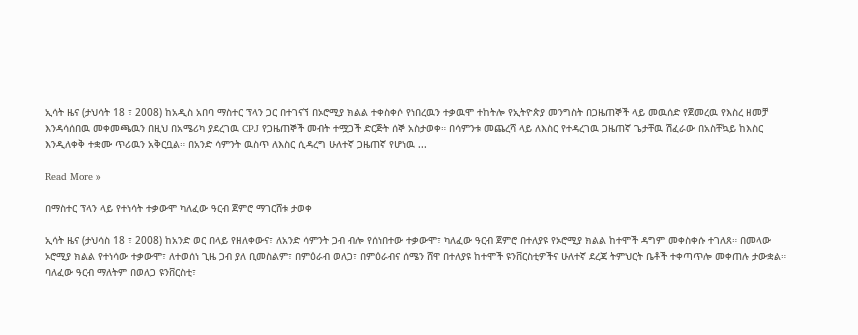ኢሳት ዜና (ታህሳት 18 ፣ 2008) ከአዲስ አበባ ማስተር ፕላን ጋር በተገናኘ በኦሮሚያ ክልል ተቀስቀሶ የነበረዉን ተቃዉሞ ተከትሎ የኢትዮጵያ መንግስት በጋዜጠኞች ላይ መዉሰድ የጀመረዉ የእስረ ዘመቻ እንዳሳሰበዉ መቀመጫዉን በዚህ በአሜሪካ ያደረገዉ CPJ የጋዜጠኞች መብት ተሟጋች ድርጅት ሰኞ አስታወቀ። በሳምንቱ መጨረሻ ላይ ለእስር የተዳረገዉ ጋዜጠኛ ጌታቸዉ ሽፈራው በአስቸኳይ ከእስር እንዲለቀቅ ተቋሙ ጥሪዉን አቅርቧል። በአንድ ሳምንት ዉስጥ ለእስር ሲዳረግ ሁለተኛ ጋዜጠኛ የሆነዉ ...

Read More »

በማስተር ፕላን ላይ የተነሳት ተቃውሞ ካለፈው ዓርብ ጀምሮ ማገርሸቱ ታወቀ

ኢሳት ዜና (ታህሳስ 18 ፣ 2008) ከአንድ ወር በላይ የዘለቀውና፣ ለአንድ ሳምንት ጋብ ብሎ የሰነበተው ተቃውሞ፣ ካለፈው ዓርብ ጀምሮ በተለያዩ የኦሮሚያ ክልል ከተሞች ዳግም መቀስቀሱ ተገለጸ። በመላው ኦሮሚያ ክልል የተነሳው ተቃውሞ፣ ለተወሰነ ጊዜ ጋብ ያለ ቢመስልም፣ በምዕራብ ወለጋ፣ በምዕራብና ሰሜን ሸዋ በተለያዩ ከተሞች ዩንቨርስቲዎችና ሁለተኛ ደረጃ ትምህርት ቤቶች ተቀጣጥሎ መቀጠሉ ታውቋል። ባለፈው ዓርብ ማለትም በወለጋ ዩንቨርስቲ፣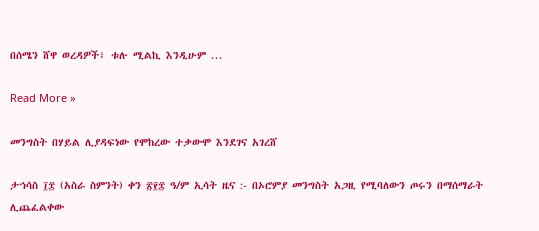በሰሜን ሸዋ ወረዳዎች፣ ቱሉ ሚልኪ እንዲሁም ...

Read More »

መንግስት በሃይል ሊያዳፍነው የሞከረው ተቃውሞ እንደገና አገረሸ

ታኀሳስ ፲፰ (አስራ ስምንት) ቀን ፳፻፰ ዓ/ም ኢሳት ዜና :- በኦሮምያ መንግስት አጋዚ የሚባለውን ጦሩን በማሰማራት ሊጨፈልቀው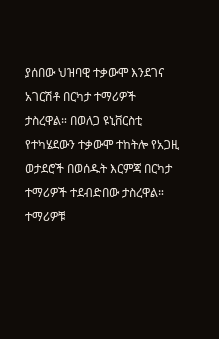ያሰበው ህዝባዊ ተቃውሞ እንደገና አገርሽቶ በርካታ ተማሪዎች ታስረዋል። በወለጋ ዩኒቨርስቲ የተካሄደውን ተቃውሞ ተከትሎ የአጋዚ ወታደሮች በወሰዱት እርምጃ በርካታ ተማሪዎች ተደብድበው ታስረዋል። ተማሪዎቹ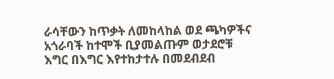ራሳቸውን ከጥቃት ለመከላከል ወደ ጫካዎችና አጎራባች ከተሞች ቢያመልጡም ወታደሮቹ እግር በእግር እየተከታተሉ በመደብደብ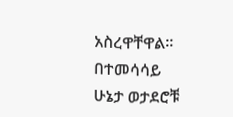አስረዋቸዋል። በተመሳሳይ ሁኔታ ወታደሮቹ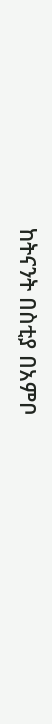ከትናንት በስቲያ በአምቦ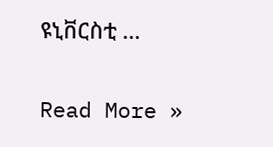ዩኒቨርስቲ ...

Read More »